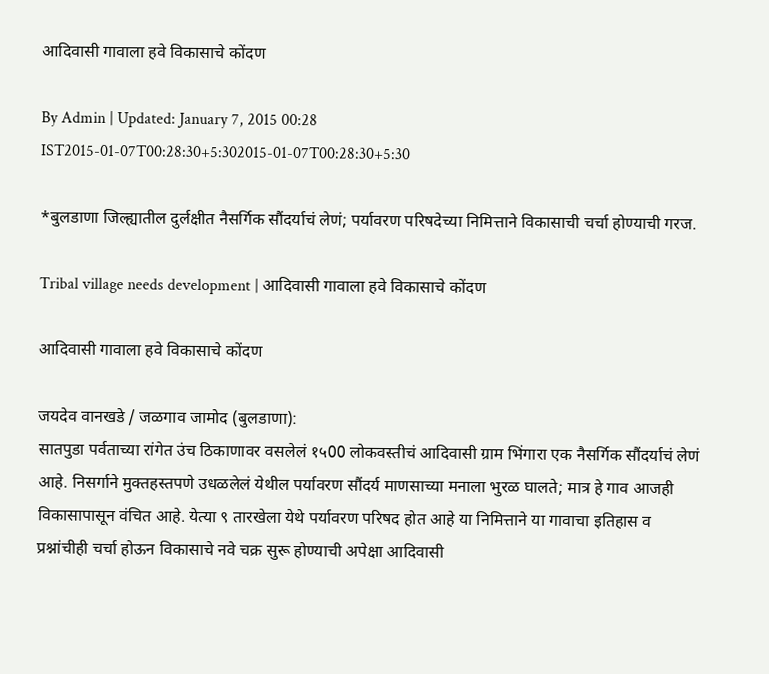आदिवासी गावाला हवे विकासाचे कोंदण

By Admin | Updated: January 7, 2015 00:28 IST2015-01-07T00:28:30+5:302015-01-07T00:28:30+5:30

*बुलडाणा जिल्ह्यातील दुर्लक्षीत नैसर्गिक सौंदर्याचं लेणं; पर्यावरण परिषदेच्या निमित्ताने विकासाची चर्चा होण्याची गरज.

Tribal village needs development | आदिवासी गावाला हवे विकासाचे कोंदण

आदिवासी गावाला हवे विकासाचे कोंदण

जयदेव वानखडे / जळगाव जामोद (बुलडाणा):
सातपुडा पर्वताच्या रांगेत उंच ठिकाणावर वसलेलं १५00 लोकवस्तीचं आदिवासी ग्राम भिंगारा एक नैसर्गिक सौंदर्याचं लेणं आहे. निसर्गाने मुक्तहस्तपणे उधळलेलं येथील पर्यावरण सौंदर्य माणसाच्या मनाला भुरळ घालते; मात्र हे गाव आजही विकासापासून वंचित आहे. येत्या ९ तारखेला येथे पर्यावरण परिषद होत आहे या निमित्ताने या गावाचा इतिहास व प्रश्नांचीही चर्चा होऊन विकासाचे नवे चक्र सुरू होण्याची अपेक्षा आदिवासी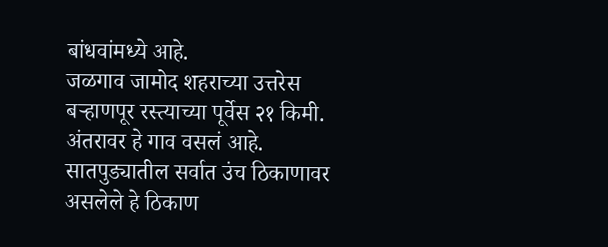बांधवांमध्ये आहे.
जळगाव जामोद शहराच्या उत्तरेस बर्‍हाणपूर रस्त्याच्या पूर्वेस २१ किमी. अंतरावर हे गाव वसलं आहे. सातपुड्यातील सर्वात उंच ठिकाणावर असलेले हे ठिकाण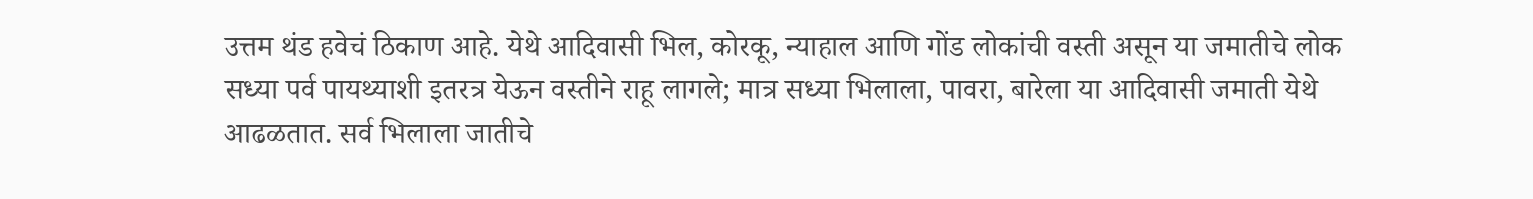उत्तम थंड हवेचं ठिकाण आहे. येथे आदिवासी भिल, कोरकू, न्याहाल आणि गोंड लोकांची वस्ती असून या जमातीचे लोक सध्या पर्व पायथ्याशी इतरत्र येऊन वस्तीने राहू लागले; मात्र सध्या भिलाला, पावरा, बारेला या आदिवासी जमाती येथे आढळतात. सर्व भिलाला जातीचे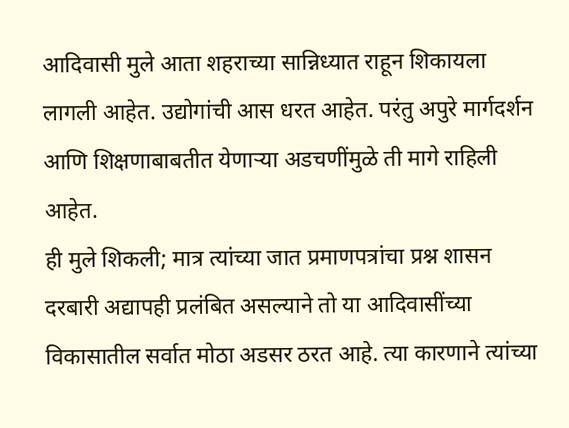आदिवासी मुले आता शहराच्या सान्निध्यात राहून शिकायला लागली आहेत. उद्योगांची आस धरत आहेत. परंतु अपुरे मार्गदर्शन आणि शिक्षणाबाबतीत येणार्‍या अडचणींमुळे ती मागे राहिली आहेत.
ही मुले शिकली; मात्र त्यांच्या जात प्रमाणपत्रांचा प्रश्न शासन दरबारी अद्यापही प्रलंबित असल्याने तो या आदिवासींच्या विकासातील सर्वात मोठा अडसर ठरत आहे. त्या कारणाने त्यांच्या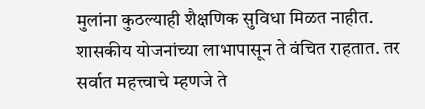मुलांना कुठल्याही शैक्षणिक सुविधा मिळत नाहीत. शासकीय योजनांच्या लाभापासून ते वंचित राहतात. तर सर्वात महत्त्वाचे म्हणजे ते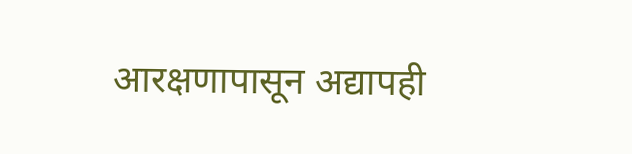आरक्षणापासून अद्यापही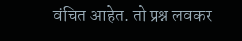वंचित आहेत. तो प्रश्न लवकर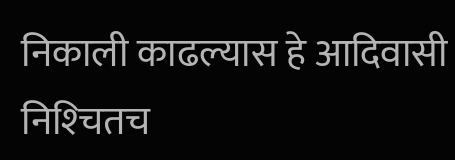निकाली काढल्यास हे आदिवासी निश्‍चितच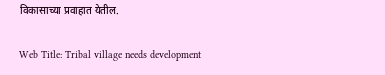विकासाच्या प्रवाहात येतील.

Web Title: Tribal village needs development